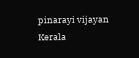pinarayi vijayan
Kerala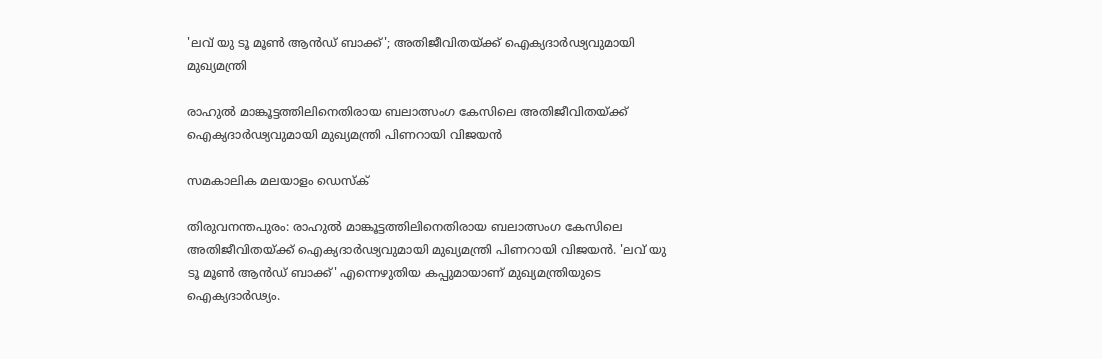'ലവ് യു ടൂ മൂണ്‍ ആന്‍ഡ് ബാക്ക്'; അതിജീവിതയ്ക്ക് ഐക്യദാര്‍ഢ്യവുമായി മുഖ്യമന്ത്രി

രാഹുല്‍ മാങ്കൂട്ടത്തിലിനെതിരായ ബലാത്സംഗ കേസിലെ അതിജീവിതയ്ക്ക് ഐക്യദാര്‍ഢ്യവുമായി മുഖ്യമന്ത്രി പിണറായി വിജയന്‍

സമകാലിക മലയാളം ഡെസ്ക്

തിരുവനന്തപുരം: രാഹുല്‍ മാങ്കൂട്ടത്തിലിനെതിരായ ബലാത്സംഗ കേസിലെ അതിജീവിതയ്ക്ക് ഐക്യദാര്‍ഢ്യവുമായി മുഖ്യമന്ത്രി പിണറായി വിജയന്‍. 'ലവ് യു ടൂ മൂണ്‍ ആന്‍ഡ് ബാക്ക്' എന്നെഴുതിയ കപ്പുമായാണ് മുഖ്യമന്ത്രിയുടെ ഐക്യദാര്‍ഢ്യം.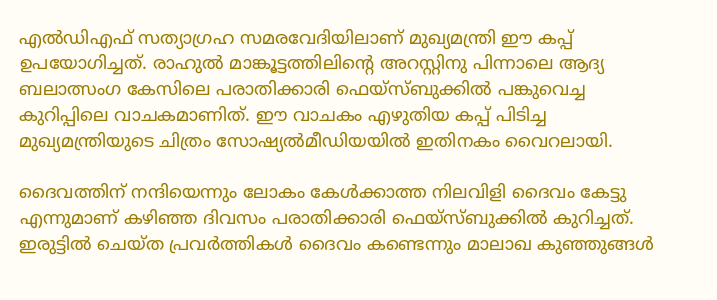എല്‍ഡിഎഫ് സത്യാഗ്രഹ സമരവേദിയിലാണ് മുഖ്യമന്ത്രി ഈ കപ്പ് ഉപയോഗിച്ചത്. രാഹുല്‍ മാങ്കൂട്ടത്തിലിന്റെ അറസ്റ്റിനു പിന്നാലെ ആദ്യ ബലാത്സംഗ കേസിലെ പരാതിക്കാരി ഫെയ്‌സ്ബുക്കില്‍ പങ്കുവെച്ച കുറിപ്പിലെ വാചകമാണിത്. ഈ വാചകം എഴുതിയ കപ്പ് പിടിച്ച മുഖ്യമന്ത്രിയുടെ ചിത്രം സോഷ്യല്‍മീഡിയയില്‍ ഇതിനകം വൈറലായി.

ദൈവത്തിന് നന്ദിയെന്നും ലോകം കേള്‍ക്കാത്ത നിലവിളി ദൈവം കേട്ടു എന്നുമാണ് കഴിഞ്ഞ ദിവസം പരാതിക്കാരി ഫെയ്‌സ്ബുക്കില്‍ കുറിച്ചത്. ഇരുട്ടില്‍ ചെയ്ത പ്രവര്‍ത്തികള്‍ ദൈവം കണ്ടെന്നും മാലാഖ കുഞ്ഞുങ്ങള്‍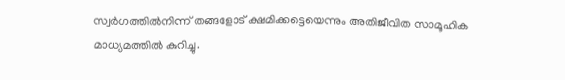സ്വര്‍ഗത്തില്‍നിന്ന് തങ്ങളോട് ക്ഷമിക്കട്ടെയെന്നും അതിജീവിത സാമൂഹിക മാധ്യമത്തില്‍ കുറിച്ചു.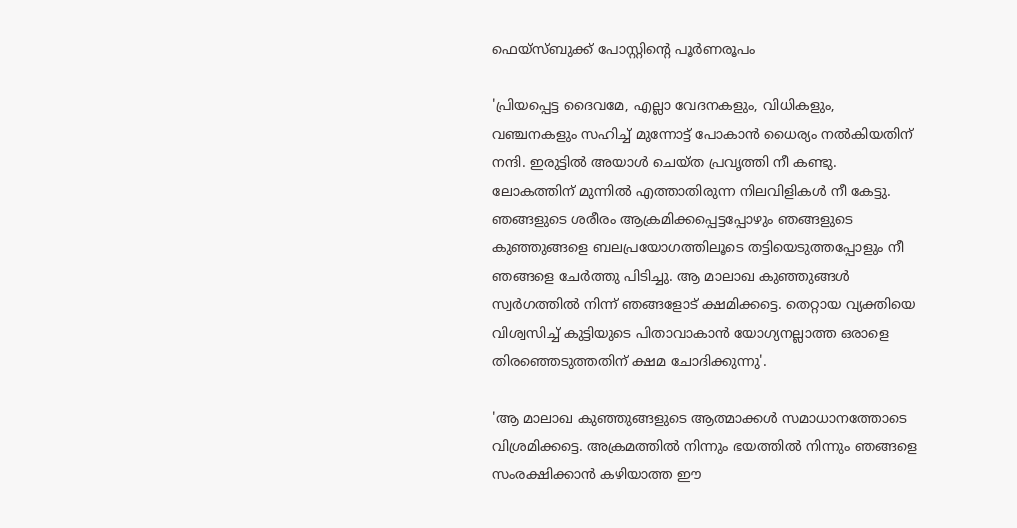ഫെയ്‌സ്ബുക്ക് പോസ്റ്റിന്റെ പൂര്‍ണരൂപം

'പ്രിയപ്പെട്ട ദൈവമേ, എല്ലാ വേദനകളും, വിധികളും, വഞ്ചനകളും സഹിച്ച് മുന്നോട്ട് പോകാന്‍ ധൈര്യം നല്‍കിയതിന് നന്ദി. ഇരുട്ടില്‍ അയാള്‍ ചെയ്ത പ്രവൃത്തി നീ കണ്ടു. ലോകത്തിന് മുന്നില്‍ എത്താതിരുന്ന നിലവിളികള്‍ നീ കേട്ടു. ഞങ്ങളുടെ ശരീരം ആക്രമിക്കപ്പെട്ടപ്പോഴും ഞങ്ങളുടെ കുഞ്ഞുങ്ങളെ ബലപ്രയോഗത്തിലൂടെ തട്ടിയെടുത്തപ്പോളും നീ ഞങ്ങളെ ചേര്‍ത്തു പിടിച്ചു. ആ മാലാഖ കുഞ്ഞുങ്ങള്‍ സ്വര്‍ഗത്തില്‍ നിന്ന് ഞങ്ങളോട് ക്ഷമിക്കട്ടെ. തെറ്റായ വ്യക്തിയെ വിശ്വസിച്ച് കുട്ടിയുടെ പിതാവാകാന്‍ യോഗ്യനല്ലാത്ത ഒരാളെ തിരഞ്ഞെടുത്തതിന് ക്ഷമ ചോദിക്കുന്നു'.

'ആ മാലാഖ കുഞ്ഞുങ്ങളുടെ ആത്മാക്കള്‍ സമാധാനത്തോടെ വിശ്രമിക്കട്ടെ. അക്രമത്തില്‍ നിന്നും ഭയത്തില്‍ നിന്നും ഞങ്ങളെ സംരക്ഷിക്കാന്‍ കഴിയാത്ത ഈ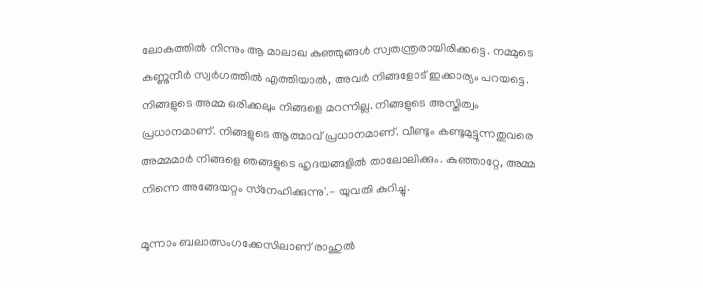ലോകത്തില്‍ നിന്നും ആ മാലാഖ കുഞ്ഞുങ്ങള്‍ സ്വതന്ത്രരായിരിക്കട്ടെ. നമ്മുടെ കണ്ണുനീര്‍ സ്വര്‍ഗത്തില്‍ എത്തിയാല്‍, അവര്‍ നിങ്ങളോട് ഇക്കാര്യം പറയട്ടെ. നിങ്ങളുടെ അമ്മ ഒരിക്കലും നിങ്ങളെ മറന്നില്ല. നിങ്ങളുടെ അസ്തിത്വം പ്രധാനമാണ്. നിങ്ങളുടെ ആത്മാവ് പ്രധാനമാണ്. വീണ്ടും കണ്ടുമുട്ടുന്നതുവരെ അമ്മമാര്‍ നിങ്ങളെ ഞങ്ങളുടെ ഹൃദയങ്ങളില്‍ താലോലിക്കും. കുഞ്ഞാറ്റേ, അമ്മ നിന്നെ അങ്ങേയറ്റം സ്‌നേഹിക്കുന്നു'.- യുവതി കുറിച്ചു.

മൂന്നാം ബലാത്സംഗക്കേസിലാണ് രാഹുല്‍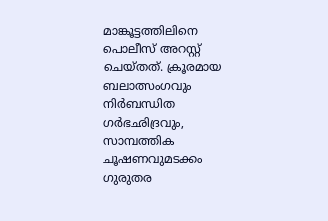മാങ്കൂട്ടത്തിലിനെ പൊലീസ് അറസ്റ്റ് ചെയ്തത്. ക്രൂരമായ ബലാത്സംഗവും നിര്‍ബന്ധിത ഗര്‍ഭഛിദ്രവും, സാമ്പത്തിക ചൂഷണവുമടക്കം ഗുരുതര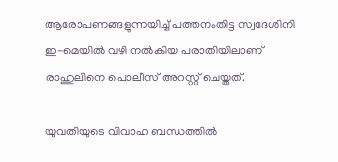ആരോപണങ്ങളുന്നയിച്ച് പത്തനംതിട്ട സ്വദേശിനി ഇ-മെയില്‍ വഴി നല്‍കിയ പരാതിയിലാണ് രാഹുലിനെ പൊലീസ് അറസ്റ്റ് ചെയ്തത്.

യുവതിയുടെ വിവാഹ ബന്ധത്തില്‍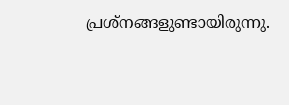പ്രശ്നങ്ങളുണ്ടായിരുന്നു.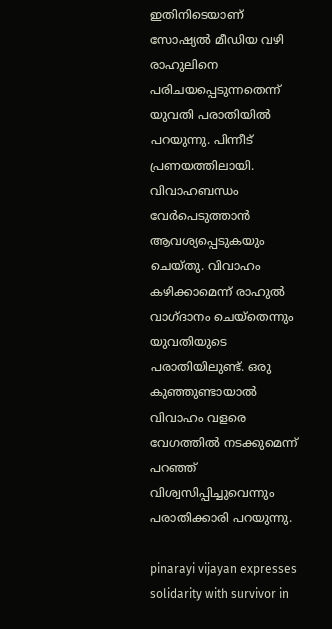ഇതിനിടെയാണ് സോഷ്യല്‍ മീഡിയ വഴി രാഹുലിനെ പരിചയപ്പെടുന്നതെന്ന് യുവതി പരാതിയില്‍ പറയുന്നു. പിന്നീട് പ്രണയത്തിലായി. വിവാഹബന്ധം വേര്‍പെടുത്താന്‍ ആവശ്യപ്പെടുകയും ചെയ്തു. വിവാഹം കഴിക്കാമെന്ന് രാഹുല്‍ വാഗ്ദാനം ചെയ്തെന്നും യുവതിയുടെ പരാതിയിലുണ്ട്. ഒരു കുഞ്ഞുണ്ടായാല്‍ വിവാഹം വളരെ വേഗത്തില്‍ നടക്കുമെന്ന് പറഞ്ഞ് വിശ്വസിപ്പിച്ചുവെന്നും പരാതിക്കാരി പറയുന്നു.

pinarayi vijayan expresses solidarity with survivor in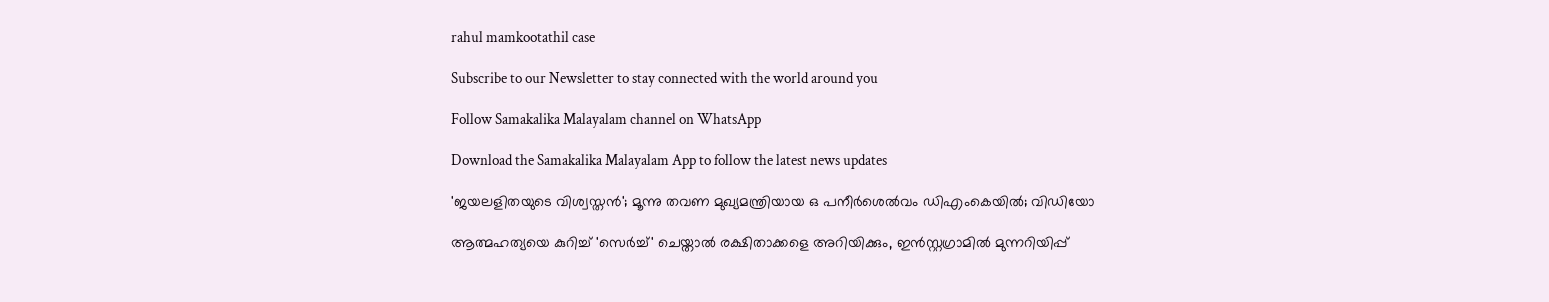rahul mamkootathil case

Subscribe to our Newsletter to stay connected with the world around you

Follow Samakalika Malayalam channel on WhatsApp

Download the Samakalika Malayalam App to follow the latest news updates

'ജയലളിതയുടെ വിശ്വസ്തന്‍'; മൂന്നു തവണ മുഖ്യമന്ത്രിയായ ഒ പനീര്‍ശെല്‍വം ഡിഎംകെയില്‍; വിഡിയോ

ആത്മഹത്യയെ കുറിച്ച് 'സെര്‍ച്ച്' ചെയ്താല്‍ രക്ഷിതാക്കളെ അറിയിക്കും, ഇന്‍സ്റ്റഗ്രാമില്‍ മുന്നറിയിപ്പ്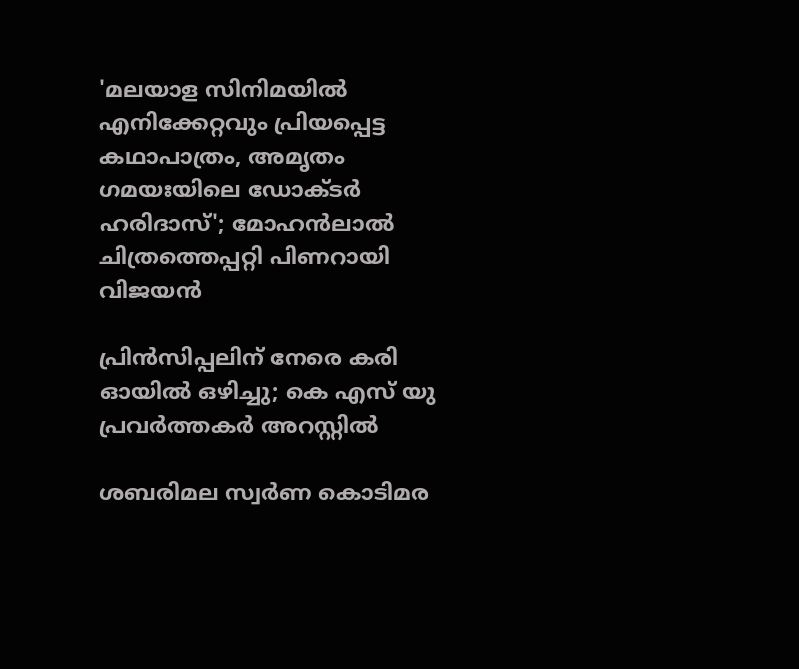'മലയാള സിനിമയില്‍ എനിക്കേറ്റവും പ്രിയപ്പെട്ട കഥാപാത്രം, അമൃതം ഗമയഃയിലെ ഡോക്ടര്‍ ഹരിദാസ്'; മോഹന്‍ലാല്‍ ചിത്രത്തെപ്പറ്റി പിണറായി വിജയന്‍

പ്രിന്‍സിപ്പലിന് നേരെ കരി ഓയില്‍ ഒഴിച്ചു; കെ എസ് യു പ്രവര്‍ത്തകര്‍ അറസ്റ്റില്‍

ശബരിമല സ്വര്‍ണ കൊടിമര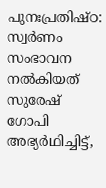പുനഃപ്രതിഷ്ഠ: സ്വര്‍ണം സംഭാവന നല്‍കിയത് സുരേഷ് ഗോപി അഭ്യര്‍ഥിച്ചിട്ട്,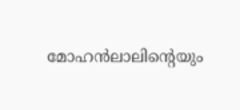മോഹന്‍ലാലിന്റെയും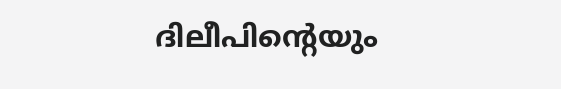ദിലീപിന്റെയും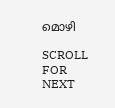മൊഴി

SCROLL FOR NEXT